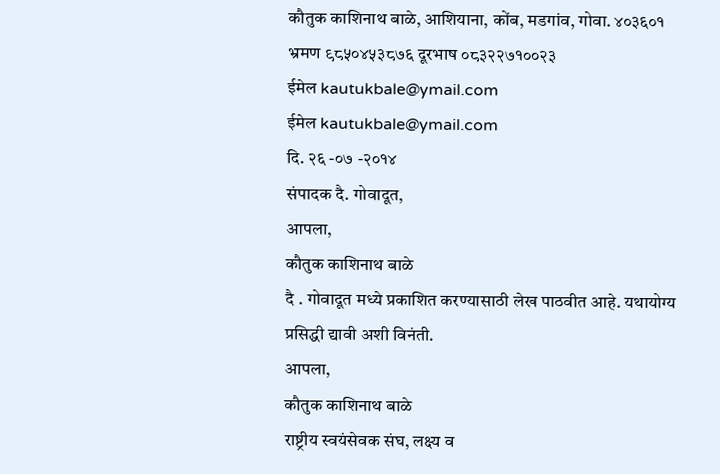कौतुक काशिनाथ बाळे, आशियाना, कोंब, मडगांव, गोवा. ४०३६०१
भ्रमण ९८५०४५३८७६ दूरभाष ०८३२२७१००२३
ईमेल kautukbale@ymail.com
ईमेल kautukbale@ymail.com
दि. २६ -०७ -२०१४
संपादक दै. गोवादूत,
आपला,
कौतुक काशिनाथ बाळे
दै . गोवादूत मध्ये प्रकाशित करण्यासाठी लेख पाठवीत आहे. यथायोग्य प्रसिद्धी द्यावी अशी विनंती.
आपला,
कौतुक काशिनाथ बाळे
राष्ट्रीय स्वयंसेवक संघ, लक्ष्य व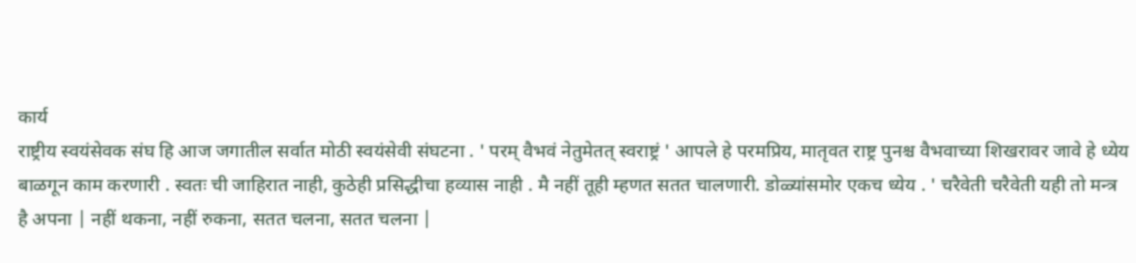कार्य
राष्ट्रीय स्वयंसेवक संघ हि आज जगातील सर्वात मोठी स्वयंसेवी संघटना . ' परम् वैभवं नेतुमेतत् स्वराष्ट्रं ' आपले हे परमप्रिय, मातृवत राष्ट्र पुनश्च वैभवाच्या शिखरावर जावे हे ध्येय बाळगून काम करणारी . स्वतः ची जाहिरात नाही, कुठेही प्रसिद्धीचा हव्यास नाही . मै नहीं तूही म्हणत सतत चालणारी. डोळ्यांसमोर एकच ध्येय . ' चरैवेती चरैवेती यही तो मन्त्र है अपना | नहीं थकना, नहीं रुकना, सतत चलना, सतत चलना |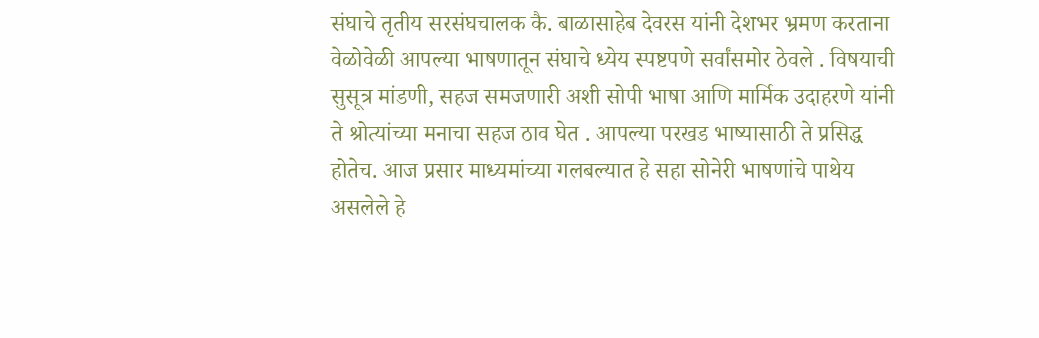संघाचे तृतीय सरसंघचालक कै. बाळासाहेब देवरस यांनी देशभर भ्रमण करताना वेळोवेळी आपल्या भाषणातून संघाचे ध्येय स्पष्टपणे सर्वांसमोर ठेवले . विषयाची सुसूत्र मांडणी, सहज समजणारी अशी सोपी भाषा आणि मार्मिक उदाहरणे यांनी ते श्रोत्यांच्या मनाचा सहज ठाव घेत . आपल्या परखड भाष्यासाठी ते प्रसिद्ध होतेच. आज प्रसार माध्यमांच्या गलबल्यात हे सहा सोनेरी भाषणांचे पाथेय असलेले हे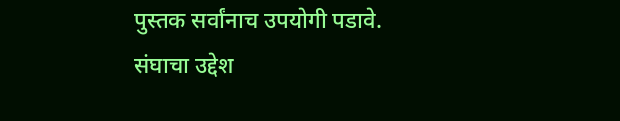पुस्तक सर्वांनाच उपयोगी पडावे.
संघाचा उद्देश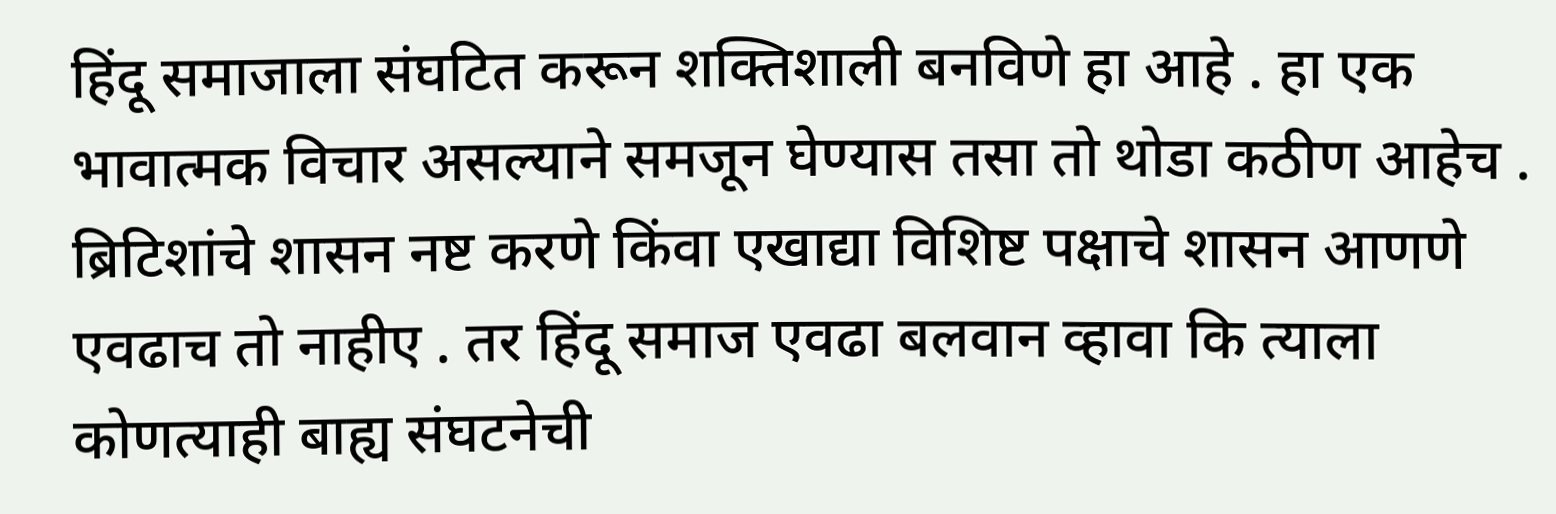हिंदू समाजाला संघटित करून शक्तिशाली बनविणे हा आहे . हा एक भावात्मक विचार असल्याने समजून घेण्यास तसा तो थोडा कठीण आहेच . ब्रिटिशांचे शासन नष्ट करणे किंवा एखाद्या विशिष्ट पक्षाचे शासन आणणे एवढाच तो नाहीए . तर हिंदू समाज एवढा बलवान व्हावा कि त्याला कोणत्याही बाह्य संघटनेची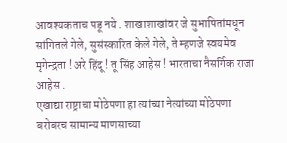आवश्यकताच पडू नये . शाखाशाखांवर जे सुभाषितांमधून सांगितले गेले, सुसंस्कारित केले गेले, ते म्हणजे स्वयमेव मृगेन्द्रता ! अरे हिंदू ! तू सिंह आहेस ! भारताचा नैसर्गिक राजा आहेस .
एखाद्या राष्ट्राचा मोठेपणा हा त्यांच्या नेत्यांच्या मोठेपणा बरोबरच सामान्य माणसाच्या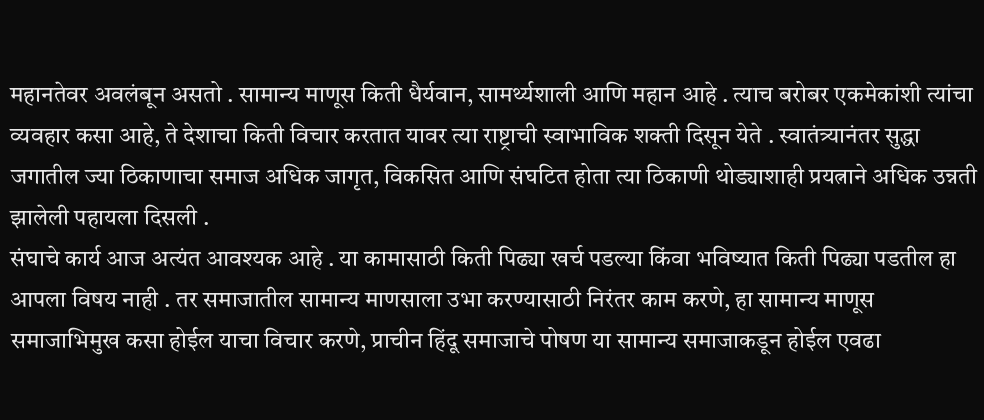महानतेवर अवलंबून असतो . सामान्य माणूस किती धैर्यवान, सामर्थ्यशाली आणि महान आहे . त्याच बरोबर एकमेकांशी त्यांचा व्यवहार कसा आहे, ते देशाचा किती विचार करतात यावर त्या राष्ट्राची स्वाभाविक शक्ती दिसून येते . स्वातंत्र्यानंतर सुद्धा जगातील ज्या ठिकाणाचा समाज अधिक जागृत, विकसित आणि संघटित होता त्या ठिकाणी थोड्याशाही प्रयत्नाने अधिक उन्नती झालेली पहायला दिसली .
संघाचे कार्य आज अत्यंत आवश्यक आहे . या कामासाठी किती पिढ्या खर्च पडल्या किंवा भविष्यात किती पिढ्या पडतील हा आपला विषय नाही . तर समाजातील सामान्य माणसाला उभा करण्यासाठी निरंतर काम करणे, हा सामान्य माणूस समाजाभिमुख कसा होईल याचा विचार करणे, प्राचीन हिंदू समाजाचे पोषण या सामान्य समाजाकडून होईल एवढा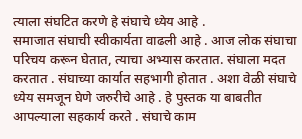त्याला संघटित करणे हे संघाचे ध्येय आहे .
समाजात संघाची स्वीकार्यता वाढली आहे . आज लोक संघाचा परिचय करून घेतात, त्याचा अभ्यास करतात. संघाला मदत करतात . संघाच्या कार्यात सहभागी होतात . अशा वेळी संघाचे ध्येय समजून घेणे जरुरीचे आहे . हे पुस्तक या बाबतीत आपल्याला सहकार्य करते . संघाचे काम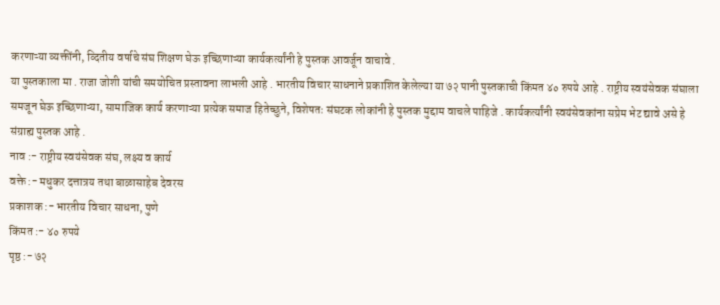करणाऱ्या व्यक्तींनी, व्दितीय वर्षाचे संघ शिक्षण घेऊ इच्छिणाऱ्या कार्यकर्त्यांनी हे पुस्तक आवर्जून वाचावे .
या पुस्तकाला मा . राजा जोशी यांची समयोचित प्रस्तावना लाभली आहे . भारतीय विचार साधनाने प्रकाशित केलेल्या या ७२ पानी पुस्तकाची किंमत ४० रुपये आहे . राष्ट्रीय स्वयंसेवक संघाला समजून घेऊ इच्छिणाऱ्या, सामाजिक कार्य करणाऱ्या प्रत्येक समाज हितेच्छुने, विशेषतः संघटक लोकांनी हे पुस्तक मुद्दाम वाचले पाहिजे . कार्यकर्त्यांनी स्वयंसेवकांना सप्रेम भेट द्यावे असे हे संग्राह्य पुस्तक आहे .
नाव :- राष्ट्रीय स्वयंसेवक संघ, लक्ष्य व कार्य
वक्ते :- मधुकर दत्तात्रय तथा बाळासाहेब देवरस
प्रकाशक :- भारतीय विचार साधना, पुणे
किंमत :- ४० रुपये
पृष्ठ :- ७२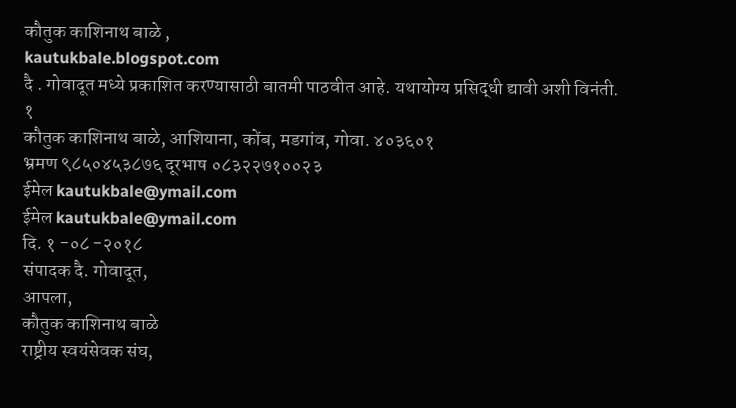कौतुक काशिनाथ बाळे ,
kautukbale.blogspot.com
दै . गोवादूत मध्ये प्रकाशित करण्यासाठी बातमी पाठवीत आहे. यथायोग्य प्रसिद्धी द्यावी अशी विनंती.
१
कौतुक काशिनाथ बाळे, आशियाना, कोंब, मडगांव, गोवा. ४०३६०१
भ्रमण ९८५०४५३८७६ दूरभाष ०८३२२७१००२३
ईमेल kautukbale@ymail.com
ईमेल kautukbale@ymail.com
दि. १ -०८ -२०१८
संपादक दै. गोवादूत,
आपला,
कौतुक काशिनाथ बाळे
राष्ट्रीय स्वयंसेवक संघ,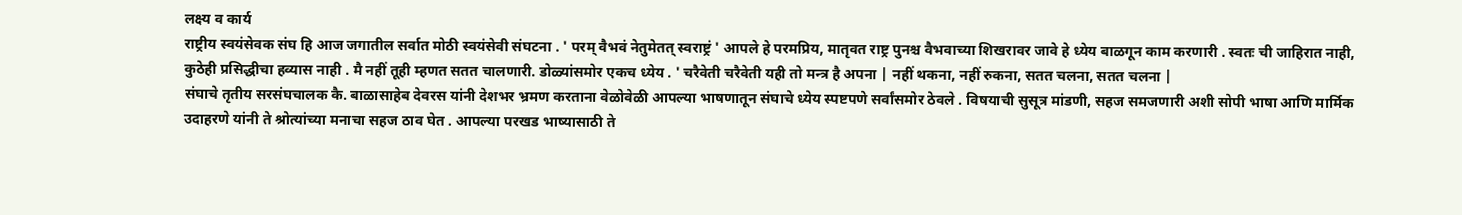लक्ष्य व कार्य
राष्ट्रीय स्वयंसेवक संघ हि आज जगातील सर्वात मोठी स्वयंसेवी संघटना . ' परम् वैभवं नेतुमेतत् स्वराष्ट्रं ' आपले हे परमप्रिय, मातृवत राष्ट्र पुनश्च वैभवाच्या शिखरावर जावे हे ध्येय बाळगून काम करणारी . स्वतः ची जाहिरात नाही, कुठेही प्रसिद्धीचा हव्यास नाही . मै नहीं तूही म्हणत सतत चालणारी. डोळ्यांसमोर एकच ध्येय . ' चरैवेती चरैवेती यही तो मन्त्र है अपना | नहीं थकना, नहीं रुकना, सतत चलना, सतत चलना |
संघाचे तृतीय सरसंघचालक कै. बाळासाहेब देवरस यांनी देशभर भ्रमण करताना वेळोवेळी आपल्या भाषणातून संघाचे ध्येय स्पष्टपणे सर्वांसमोर ठेवले . विषयाची सुसूत्र मांडणी, सहज समजणारी अशी सोपी भाषा आणि मार्मिक उदाहरणे यांनी ते श्रोत्यांच्या मनाचा सहज ठाव घेत . आपल्या परखड भाष्यासाठी ते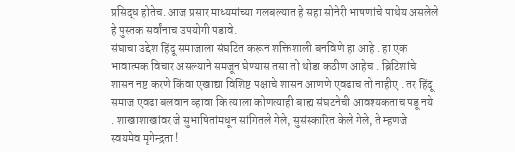प्रसिद्ध होतेच. आज प्रसार माध्यमांच्या गलबल्यात हे सहा सोनेरी भाषणांचे पाथेय असलेले हे पुस्तक सर्वांनाच उपयोगी पडावे.
संघाचा उद्देश हिंदू समाजाला संघटित करून शक्तिशाली बनविणे हा आहे . हा एक भावात्मक विचार असल्याने समजून घेण्यास तसा तो थोडा कठीण आहेच . ब्रिटिशांचे शासन नष्ट करणे किंवा एखाद्या विशिष्ट पक्षाचे शासन आणणे एवढाच तो नाहीए . तर हिंदू समाज एवढा बलवान व्हावा कि त्याला कोणत्याही बाह्य संघटनेची आवश्यकताच पडू नये . शाखाशाखांवर जे सुभाषितांमधून सांगितले गेले, सुसंस्कारित केले गेले, ते म्हणजे स्वयमेव मृगेन्द्रता !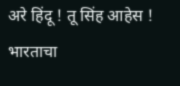अरे हिंदू ! तू सिंह आहेस ! भारताचा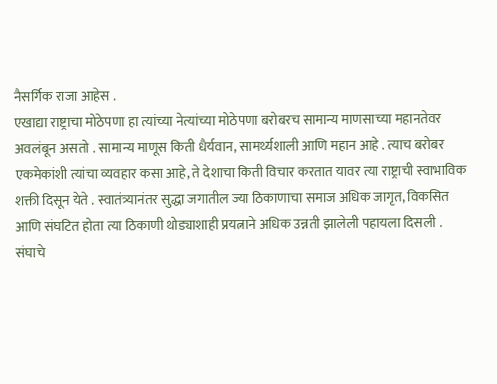नैसर्गिक राजा आहेस .
एखाद्या राष्ट्राचा मोठेपणा हा त्यांच्या नेत्यांच्या मोठेपणा बरोबरच सामान्य माणसाच्या महानतेवर अवलंबून असतो . सामान्य माणूस किती धैर्यवान, सामर्थ्यशाली आणि महान आहे . त्याच बरोबर एकमेकांशी त्यांचा व्यवहार कसा आहे, ते देशाचा किती विचार करतात यावर त्या राष्ट्राची स्वाभाविक शक्ती दिसून येते . स्वातंत्र्यानंतर सुद्धा जगातील ज्या ठिकाणाचा समाज अधिक जागृत, विकसित आणि संघटित होता त्या ठिकाणी थोड्याशाही प्रयत्नाने अधिक उन्नती झालेली पहायला दिसली .
संघाचे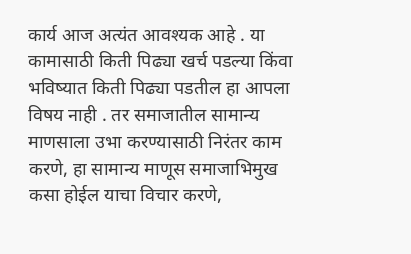कार्य आज अत्यंत आवश्यक आहे . या कामासाठी किती पिढ्या खर्च पडल्या किंवा भविष्यात किती पिढ्या पडतील हा आपला विषय नाही . तर समाजातील सामान्य माणसाला उभा करण्यासाठी निरंतर काम करणे, हा सामान्य माणूस समाजाभिमुख कसा होईल याचा विचार करणे,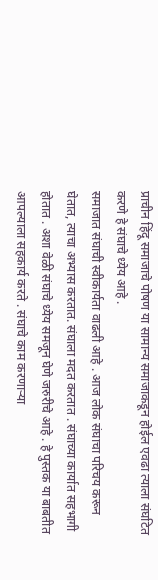प्राचीन हिंदू समाजाचे पोषण या सामान्य समाजाकडून होईल एवढा त्याला संघटित करणे हे संघाचे ध्येय आहे .
समाजात संघाची स्वीकार्यता वाढली आहे . आज लोक संघाचा परिचय करून घेतात, त्याचा अभ्यास करतात. संघाला मदत करतात . संघाच्या कार्यात सहभागी होतात . अशा वेळी संघाचे ध्येय समजून घेणे जरुरीचे आहे . हे पुस्तक या बाबतीत आपल्याला सहकार्य करते . संघाचे काम करणाऱ्या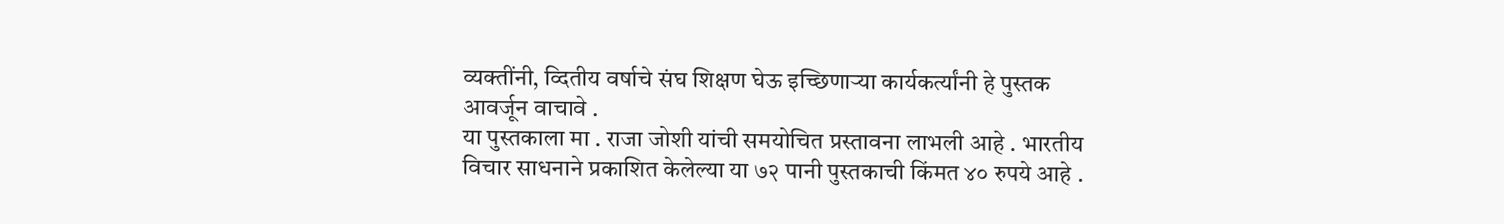व्यक्तींनी, व्दितीय वर्षाचे संघ शिक्षण घेऊ इच्छिणाऱ्या कार्यकर्त्यांनी हे पुस्तक आवर्जून वाचावे .
या पुस्तकाला मा . राजा जोशी यांची समयोचित प्रस्तावना लाभली आहे . भारतीय विचार साधनाने प्रकाशित केलेल्या या ७२ पानी पुस्तकाची किंमत ४० रुपये आहे .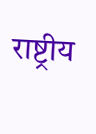राष्ट्रीय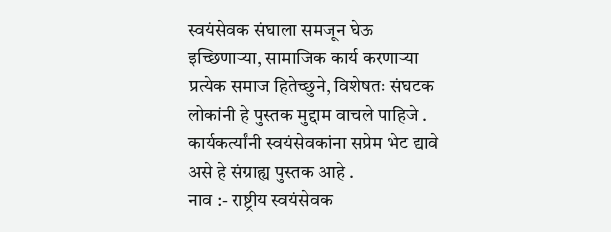स्वयंसेवक संघाला समजून घेऊ इच्छिणाऱ्या, सामाजिक कार्य करणाऱ्या प्रत्येक समाज हितेच्छुने, विशेषतः संघटक लोकांनी हे पुस्तक मुद्दाम वाचले पाहिजे . कार्यकर्त्यांनी स्वयंसेवकांना सप्रेम भेट द्यावे असे हे संग्राह्य पुस्तक आहे .
नाव :- राष्ट्रीय स्वयंसेवक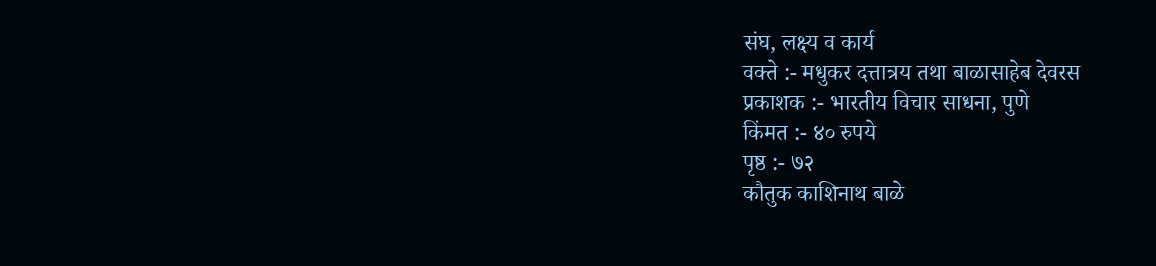संघ, लक्ष्य व कार्य
वक्ते :- मधुकर दत्तात्रय तथा बाळासाहेब देवरस
प्रकाशक :- भारतीय विचार साधना, पुणे
किंमत :- ४० रुपये
पृष्ठ :- ७२
कौतुक काशिनाथ बाळे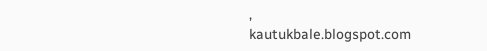,
kautukbale.blogspot.com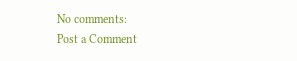No comments:
Post a Comment